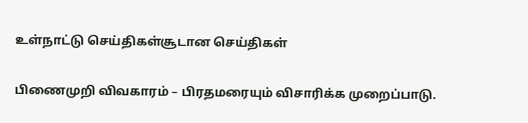உள்நாட்டு செய்திகள்சூடான செய்திகள்

பிணைமுறி விவகாரம் – பிரதமரையும் விசாரிக்க முறைப்பாடு.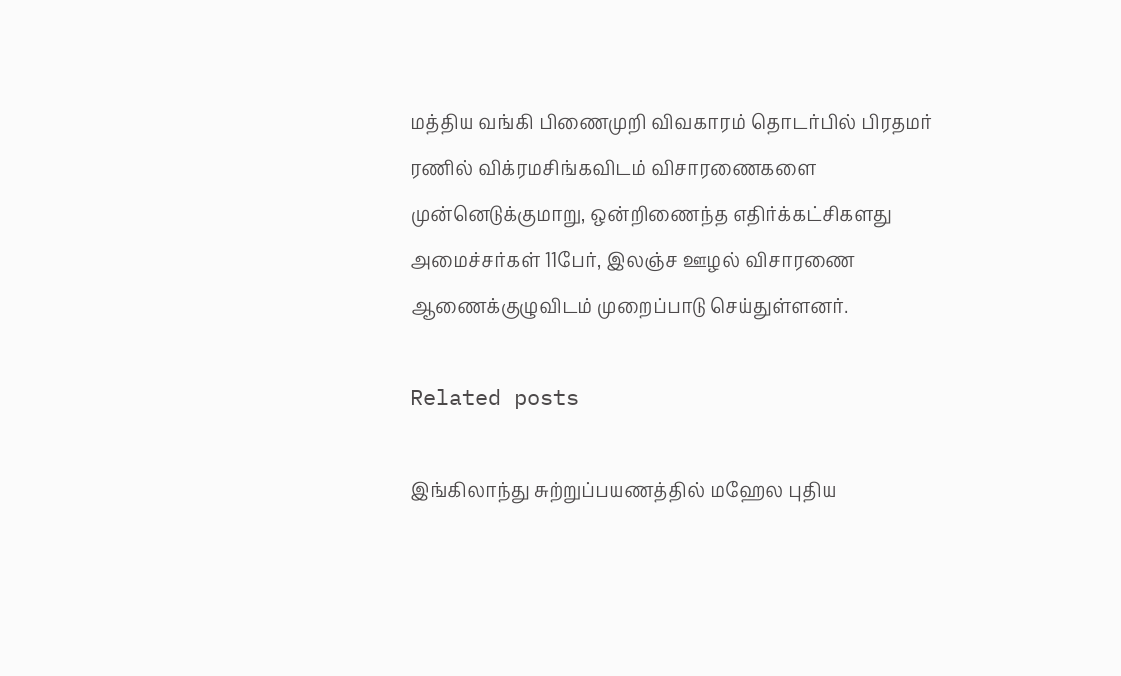மத்திய வங்கி பிணைமுறி விவகாரம் தொடர்பில் பிரதமர் ரணில் விக்ரமசிங்கவிடம் விசாரணைகளை முன்னெடுக்குமாறு, ஒன்றிணைந்த எதிர்க்கட்சிகளது அமைச்சர்கள் 11பேர், இலஞ்ச ஊழல் விசாரணை ஆணைக்குழுவிடம் முறைப்பாடு செய்துள்ளனர்.

Related posts

இங்கிலாந்து சுற்றுப்பயணத்தில் மஹேல புதிய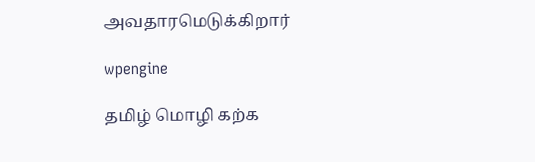அவதாரமெடுக்கிறார்

wpengine

தமிழ் மொழி கற்க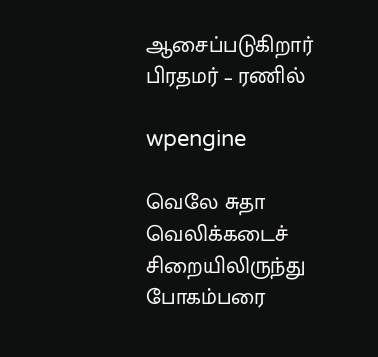ஆசைப்படுகிறார் பிரதமர் – ரணில்

wpengine

வெலே சுதா வெலிக்கடைச் சிறையிலிருந்து போகம்பரை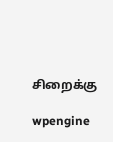சிறைக்கு

wpengine